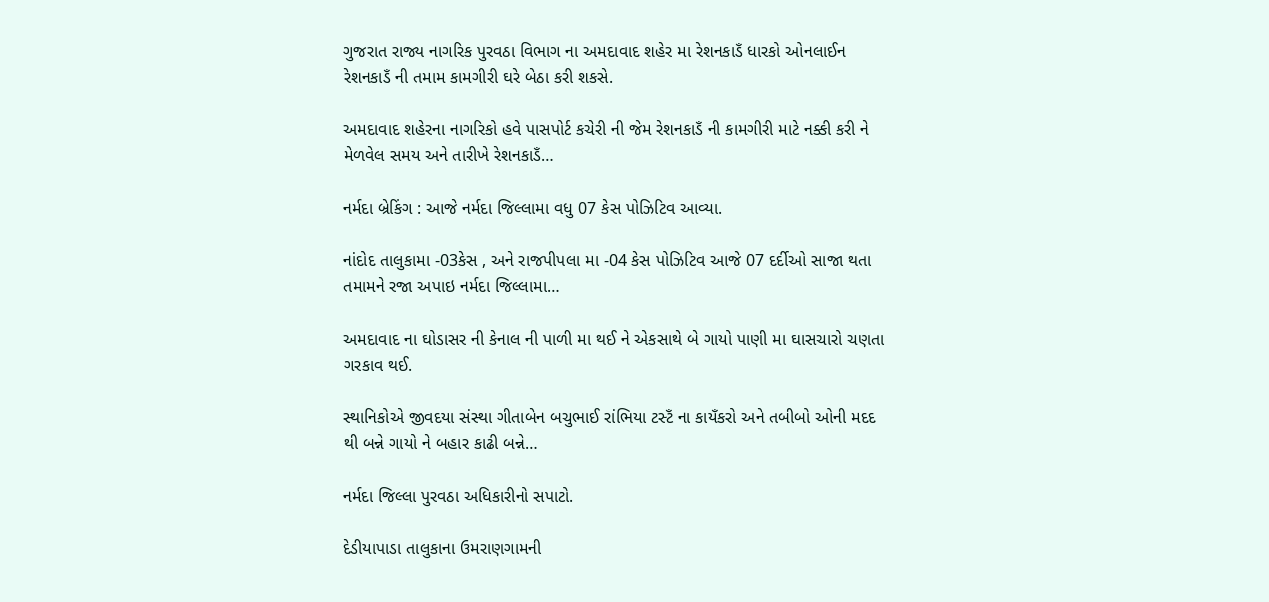ગુજરાત રાજ્ય નાગરિક પુરવઠા વિભાગ ના અમદાવાદ શહેર મા રેશનકાડઁ ધારકો ઓનલાઈન રેશનકાડઁ ની તમામ કામગીરી ઘરે બેઠા કરી શકસે.

અમદાવાદ શહેરના નાગરિકો હવે પાસપોર્ટ કચેરી ની જેમ રેશનકાડઁ ની કામગીરી માટે નક્કી કરી ને મેળવેલ સમય અને તારીખે રેશનકાડઁ…

નર્મદા બ્રેકિંગ : આજે નર્મદા જિલ્લામા વધુ 07 કેસ પોઝિટિવ આવ્યા.

નાંદોદ તાલુકામા -03કેસ , અને રાજપીપલા મા -04 કેસ પોઝિટિવ આજે 07 દર્દીઓ સાજા થતા તમામને રજા અપાઇ નર્મદા જિલ્લામા…

અમદાવાદ ના ઘોડાસર ની કેનાલ ની પાળી મા થઈ ને એકસાથે બે ગાયો પાણી મા ઘાસચારો ચણતા ગરકાવ થઈ.

સ્થાનિકોએ જીવદયા સંસ્થા ગીતાબેન બચુભાઈ રાંભિયા ટસ્ટઁ ના કાયઁકરો અને તબીબો ઓની મદદ થી બન્ને ગાયો ને બહાર કાઢી બન્ને…

નર્મદા જિલ્લા પુરવઠા અધિકારીનો સપાટો.

દેડીયાપાડા તાલુકાના ઉમરાણગામની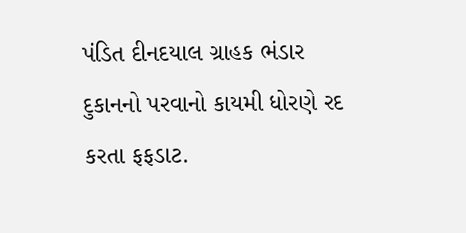પંડિત દીનદયાલ ગ્રાહક ભંડાર દુકાનનો પરવાનો કાયમી ધોરણે રદ કરતા ફફડાટ.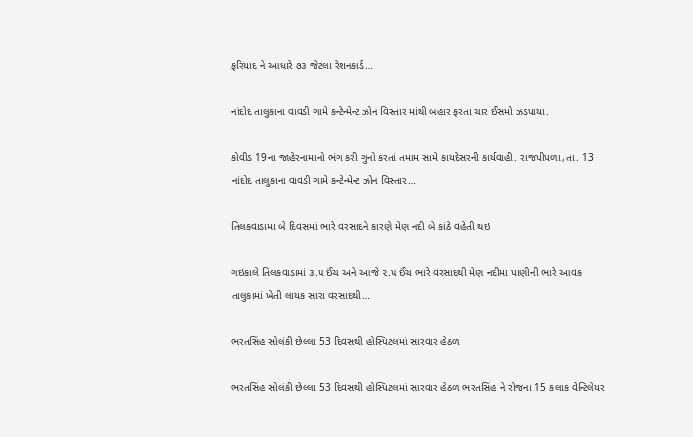ફરિયાદ ને આધારે ૭૩ જેટલા રેશનકાર્ડ…

નાંદોદ તાલુકાના વાવડી ગામે કન્ટેન્મેન્ટ ઝોન વિસ્તાર માંથી બહાર ફરતા ચાર ઈસમો ઝડપાયા.

કોવીડ 19ના જાહેરનામાનો ભંગ કરી ગુનો કરતાં તમામ સામે કાયદેસરની કાર્યવાહી. રાજપીપળા,તા. 13 નાંદોદ તાલુકાના વાવડી ગામે કન્ટેન્મેન્ટ ઝોન વિસ્તાર…

તિલકવાડામા બે દિવસમાં ભારે વરસાદને કારણે મેણ નદી બે કાંઠે વહેતી થઇ

ગઇકાલે તિલકવાડામાં ૩.૫ ઈંચ અને આજે ૨.૫ ઈંચ ભારે વરસાદથી મેણ નદીમા પાણીની ભારે આવક તાલુકામાં ખેતી લાયક સારા વરસાદથી…

ભરતસિંહ સોલંકી છેલ્લા 53 દિવસથી હોસ્પિટલમાં સારવાર હેઠળ

ભરતસિંહ સોલંકી છેલ્લા 53 દિવસથી હોસ્પિટલમાં સારવાર હેઠળ ભરતસિંહ ને રોજના 15 કલાક વેન્ટિલેયર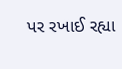પર રખાઈ રહ્યા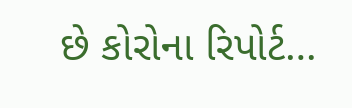છે કોરોના રિપોર્ટ…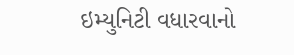ઇમ્યુનિટી વધારવાનો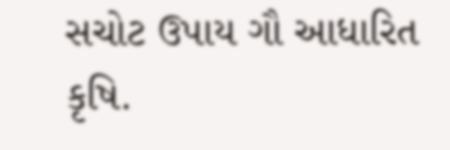સચોટ ઉપાય ગૌ આધારિત કૃષિ.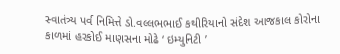સ્વાતંત્ર્ય પર્વ નિમિત્તે ડો.વલ્લભભાઈ કથીરિયાનો સંદેશ આજકાલ કોરોના કાળમાં હરકોઈ માણસના મોઢે ‘ ઇમ્યુનિટી ’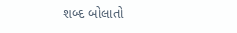શબ્દ બોલાતો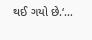થઈ ગયો છે.‘…